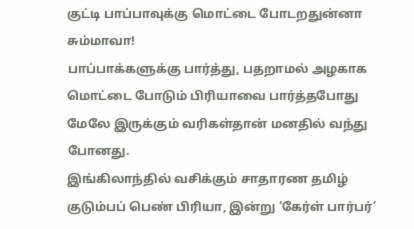குட்டி பாப்பாவுக்கு மொட்டை போடறதுன்னா சும்மாவா!
பாப்பாக்களுக்கு பார்த்து, பதறாமல் அழகாக மொட்டை போடும் பிரியாவை பார்த்தபோது மேலே இருக்கும் வரிகள்தான் மனதில் வந்து போனது.
இங்கிலாந்தில் வசிக்கும் சாதாரண தமிழ் குடும்பப் பெண் பிரியா, இன்று ‘கேர்ள் பார்பர்’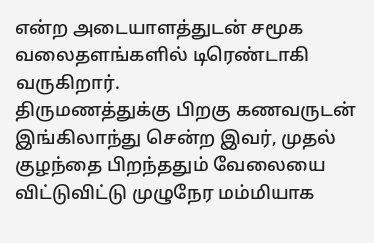என்ற அடையாளத்துடன் சமூக வலைதளங்களில் டிரெண்டாகி வருகிறார்.
திருமணத்துக்கு பிறகு கணவருடன் இங்கிலாந்து சென்ற இவர், முதல் குழந்தை பிறந்ததும் வேலையை விட்டுவிட்டு முழுநேர மம்மியாக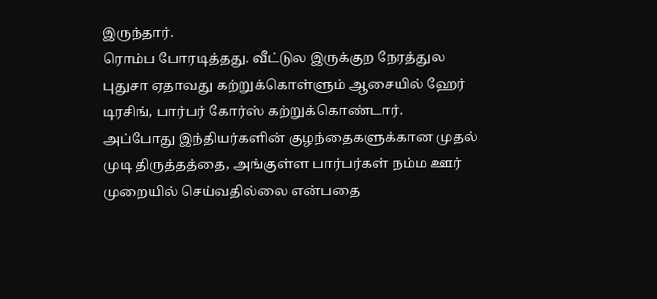இருந்தார்.
ரொம்ப போரடித்தது. வீட்டுல இருக்குற நேரத்துல புதுசா ஏதாவது கற்றுக்கொள்ளும் ஆசையில் ஹேர் டிரசிங், பார்பர் கோர்ஸ் கற்றுக்கொண்டார்.
அப்போது இந்தியர்களின் குழந்தைகளுக்கான முதல் முடி திருத்தத்தை, அங்குள்ள பார்பர்கள் நம்ம ஊர் முறையில் செய்வதில்லை என்பதை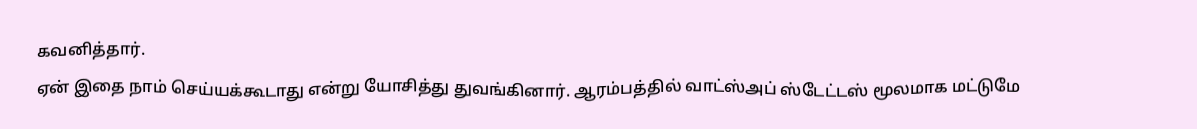கவனித்தார்.
ஏன் இதை நாம் செய்யக்கூடாது என்று யோசித்து துவங்கினார். ஆரம்பத்தில் வாட்ஸ்அப் ஸ்டேட்டஸ் மூலமாக மட்டுமே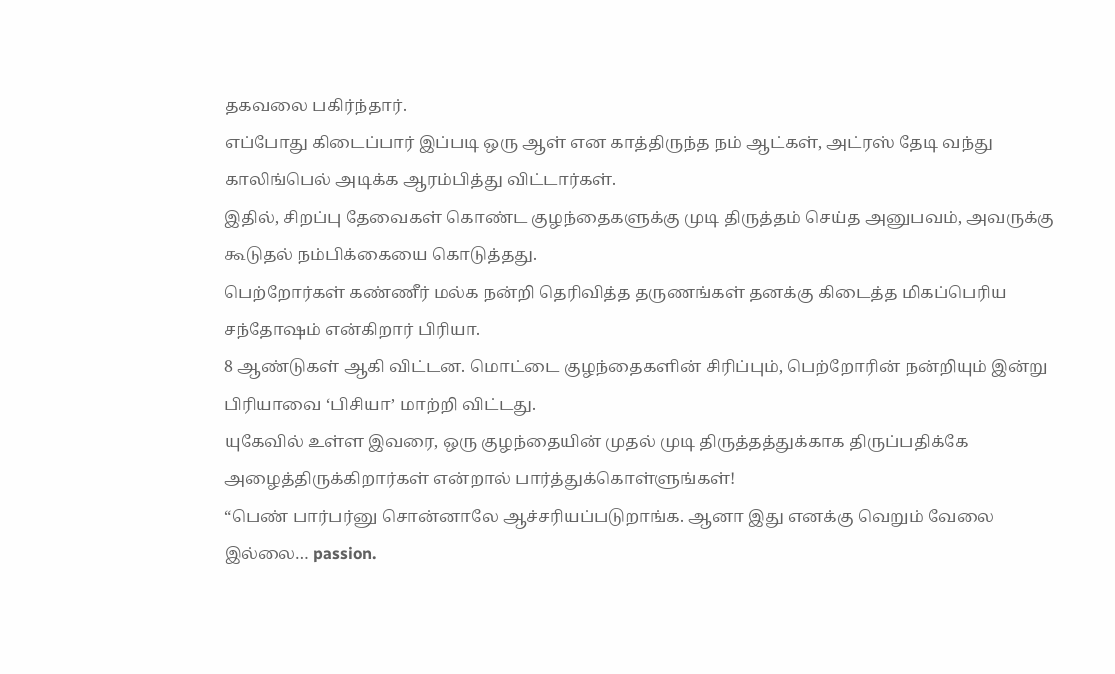தகவலை பகிர்ந்தார்.
எப்போது கிடைப்பார் இப்படி ஒரு ஆள் என காத்திருந்த நம் ஆட்கள், அட்ரஸ் தேடி வந்து காலிங்பெல் அடிக்க ஆரம்பித்து விட்டார்கள்.
இதில், சிறப்பு தேவைகள் கொண்ட குழந்தைகளுக்கு முடி திருத்தம் செய்த அனுபவம், அவருக்கு கூடுதல் நம்பிக்கையை கொடுத்தது.
பெற்றோர்கள் கண்ணீர் மல்க நன்றி தெரிவித்த தருணங்கள் தனக்கு கிடைத்த மிகப்பெரிய சந்தோஷம் என்கிறார் பிரியா.
8 ஆண்டுகள் ஆகி விட்டன. மொட்டை குழந்தைகளின் சிரிப்பும், பெற்றோரின் நன்றியும் இன்று பிரியாவை ‘பிசியா’ மாற்றி விட்டது.
யுகேவில் உள்ள இவரை, ஒரு குழந்தையின் முதல் முடி திருத்தத்துக்காக திருப்பதிக்கே அழைத்திருக்கிறார்கள் என்றால் பார்த்துக்கொள்ளுங்கள்!
“பெண் பார்பர்னு சொன்னாலே ஆச்சரியப்படுறாங்க. ஆனா இது எனக்கு வெறும் வேலை இல்லை… passion.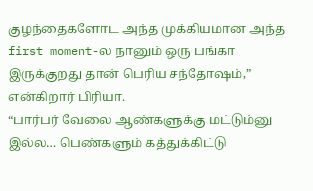குழந்தைகளோட அந்த முக்கியமான அந்த first moment-ல நானும் ஒரு பங்கா இருக்குறது தான் பெரிய சந்தோஷம்,” என்கிறார் பிரியா.
“பார்பர் வேலை ஆண்களுக்கு மட்டும்னு இல்ல… பெண்களும் கத்துக்கிட்டு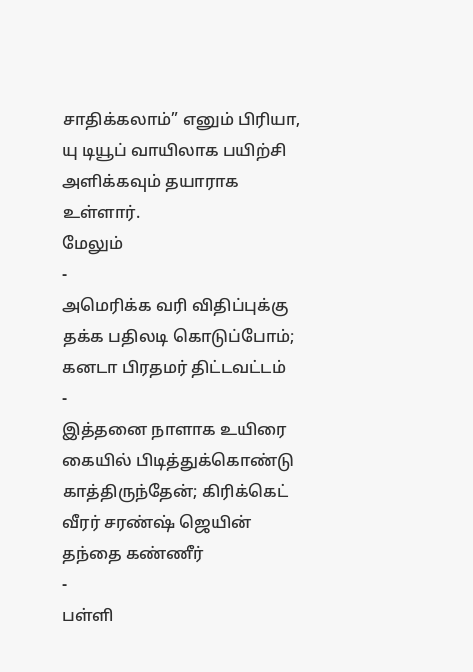சாதிக்கலாம்” எனும் பிரியா, யு டியூப் வாயிலாக பயிற்சி அளிக்கவும் தயாராக உள்ளார்.
மேலும்
-
அமெரிக்க வரி விதிப்புக்கு தக்க பதிலடி கொடுப்போம்; கனடா பிரதமர் திட்டவட்டம்
-
இத்தனை நாளாக உயிரை கையில் பிடித்துக்கொண்டு காத்திருந்தேன்; கிரிக்கெட் வீரர் சரண்ஷ் ஜெயின் தந்தை கண்ணீர்
-
பள்ளி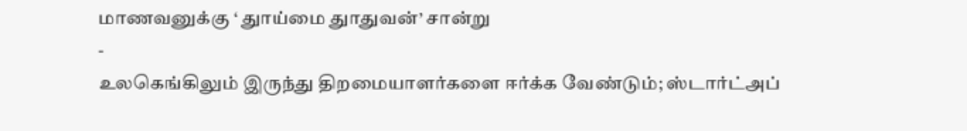மாணவனுக்கு ‘ துாய்மை துாதுவன்’ சான்று
-
உலகெங்கிலும் இருந்து திறமையாளர்களை ஈர்க்க வேண்டும்; ஸ்டார்ட்அப்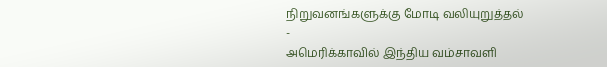நிறுவனங்களுக்கு மோடி வலியுறுத்தல்
-
அமெரிக்காவில் இந்திய வம்சாவளி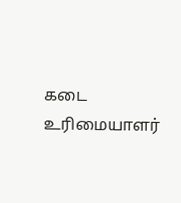கடை உரிமையாளர்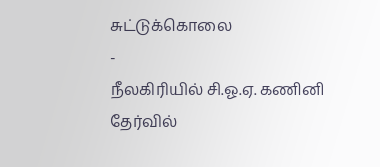சுட்டுக்கொலை
-
நீலகிரியில் சி.ஓ.ஏ. கணினி தேர்வில்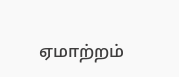ஏமாற்றம்